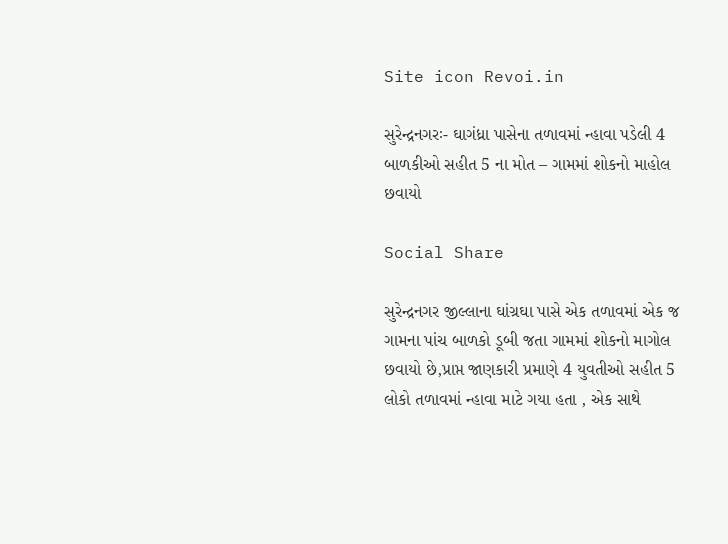Site icon Revoi.in

સુરેન્દ્રનગરઃ- ઘાગંધ્રા પાસેના તળાવમાં ન્હાવા પડેલી 4 બાળકીઓ સહીત 5 ના મોત – ગામમાં શોકનો માહોલ છવાયો

Social Share

સુરેન્દ્રનગર જીલ્લાના ઘાંગ્રઘા પાસે એક તળાવમાં એક જ ગામના પાંચ બાળકો ડૂબી જતા ગામમાં શોકનો માગોલ છવાયો છે,પ્રાપ્ત જાણકારી પ્રમાણે 4 યુવતીઓ સહીત 5 લોકો તળાવમાં ન્હાવા માટે ગયા હતા , એક સાથે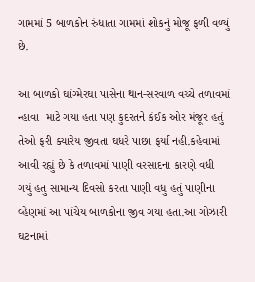ગામમાં 5 બાળકોન રુંધાતા ગામમાં શોકનું મોજૂ ફળી વળ્યું છે.

આ બાળકો ઘાંગ્મેરઘા પાસેના થાન-સરવાળ વચ્ચે તળાવમાં ન્હાવા  માટે ગયા હતા પણ કુદરતને કંઈક ઓર મંજૂર હતું તેઓ ફરી ક્યારેય જીવતા ઘધરે પાછા ફર્યા નહી.કહેવામાં આવી રહ્યું છે કે તળાવમાં પાણી વરસાદના કારણે વધી ગયું હતુ સામાન્ય દિવસો કરતા પાણી વધુ હતું પાણીના વ્હેણમાં આ પાંચેય બાળકોના જીવ ગયા હતા.આ ગોઝારી ઘટનામાં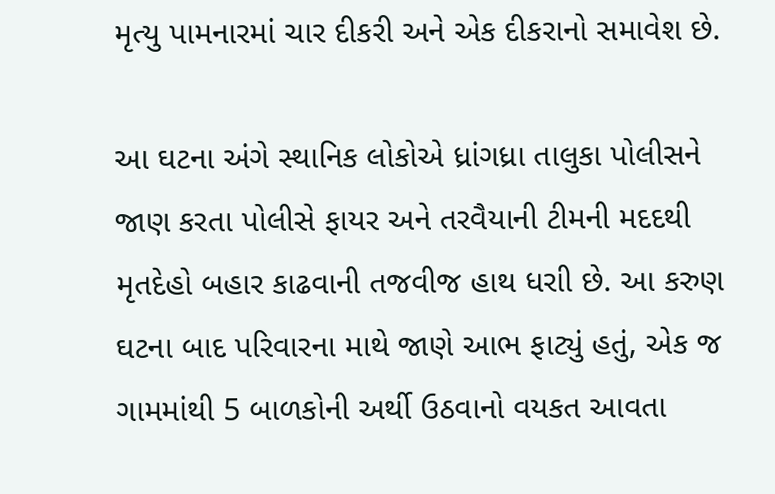મૃત્યુ પામનારમાં ચાર દીકરી અને એક દીકરાનો સમાવેશ છે.

આ ઘટના અંગે સ્થાનિક લોકોએ ધ્રાંગધ્રા તાલુકા પોલીસને જાણ કરતા પોલીસે ફાયર અને તરવૈયાની ટીમની મદદથી મૃતદેહો બહાર કાઢવાની તજવીજ હાથ ધરાી છે. આ કરુણ ઘટના બાદ પરિવારના માથે જાણે આભ ફાટ્યું હતું, એક જ ગામમાંથી 5 બાળકોની અર્થી ઉઠવાનો વયકત આવતા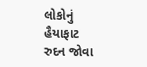લોકોનું હૈયાફાટ રુદન જોવા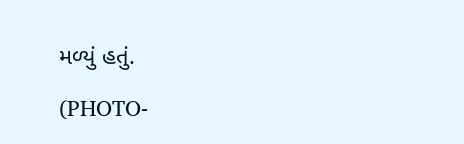મળ્યું હતું.

(PHOTO-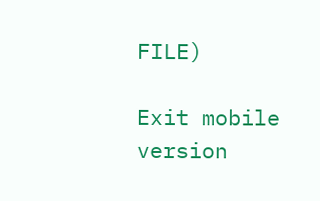FILE)

Exit mobile version